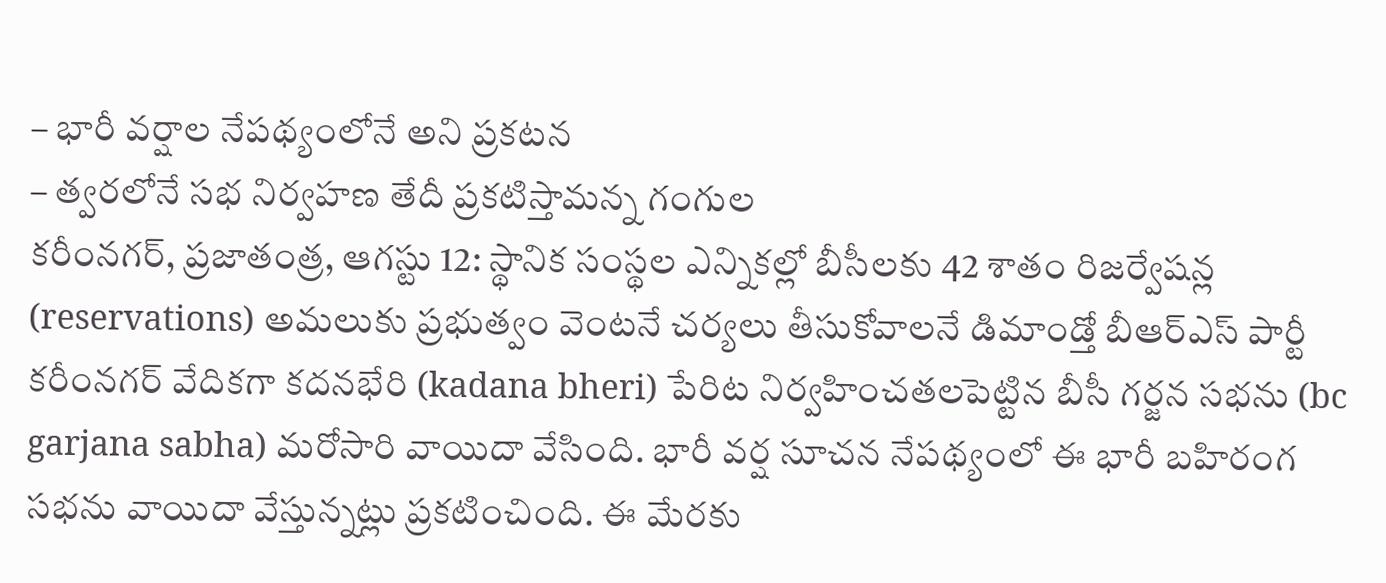– భారీ వర్షాల నేపథ్యంలోనే అని ప్రకటన
– త్వరలోనే సభ నిర్వహణ తేదీ ప్రకటిస్తామన్న గంగుల
కరీంనగర్, ప్రజాతంత్ర, ఆగస్టు 12: స్థానిక సంస్థల ఎన్నికల్లో బీసీలకు 42 శాతం రిజర్వేషన్ల (reservations) అమలుకు ప్రభుత్వం వెంటనే చర్యలు తీసుకోవాలనే డిమాండ్తో బీఆర్ఎస్ పార్టీ కరీంనగర్ వేదికగా కదనభేరి (kadana bheri) పేరిట నిర్వహించతలపెట్టిన బీసీ గర్జన సభను (bc garjana sabha) మరోసారి వాయిదా వేసింది. భారీ వర్ష సూచన నేపథ్యంలో ఈ భారీ బహిరంగ సభను వాయిదా వేస్తున్నట్లు ప్రకటించింది. ఈ మేరకు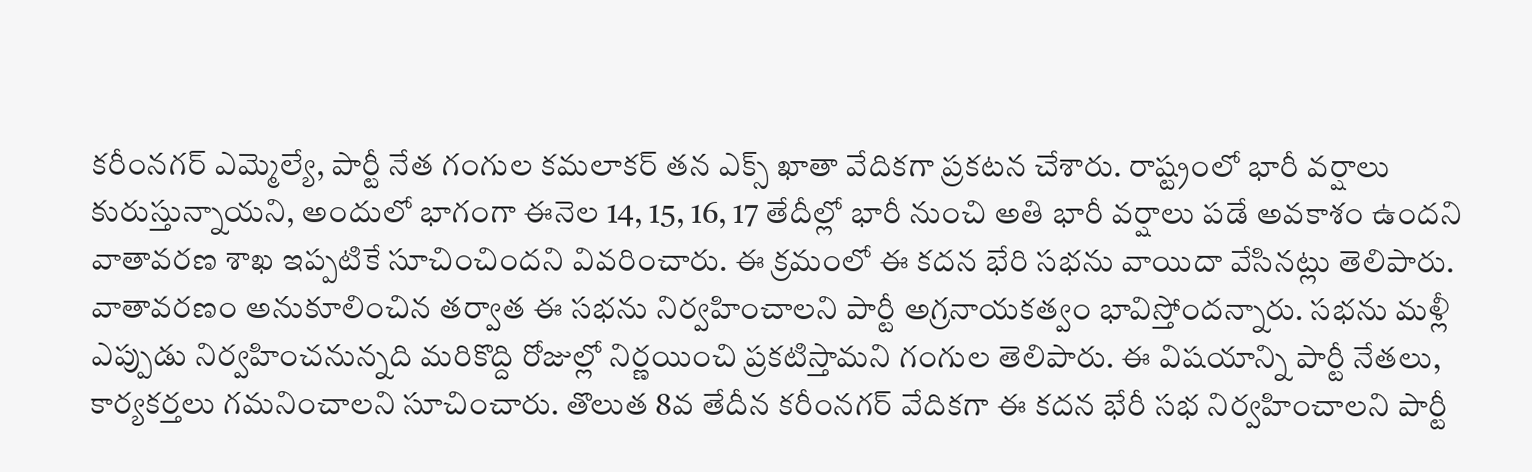కరీంనగర్ ఎమ్మెల్యే, పార్టీ నేత గంగుల కమలాకర్ తన ఎక్స్ ఖాతా వేదికగా ప్రకటన చేశారు. రాష్ట్రంలో భారీ వర్షాలు కురుస్తున్నాయని, అందులో భాగంగా ఈనెల 14, 15, 16, 17 తేదీల్లో భారీ నుంచి అతి భారీ వర్షాలు పడే అవకాశం ఉందని వాతావరణ శాఖ ఇప్పటికే సూచించిందని వివరించారు. ఈ క్రమంలో ఈ కదన భేరి సభను వాయిదా వేసినట్లు తెలిపారు. వాతావరణం అనుకూలించిన తర్వాత ఈ సభను నిర్వహించాలని పార్టీ అగ్రనాయకత్వం భావిస్తోందన్నారు. సభను మళ్లీ ఎప్పుడు నిర్వహించనున్నది మరికొద్ది రోజుల్లో నిర్ణయించి ప్రకటిస్తామని గంగుల తెలిపారు. ఈ విషయాన్ని పార్టీ నేతలు, కార్యకర్తలు గమనించాలని సూచించారు. తొలుత 8వ తేదీన కరీంనగర్ వేదికగా ఈ కదన భేరీ సభ నిర్వహించాలని పార్టీ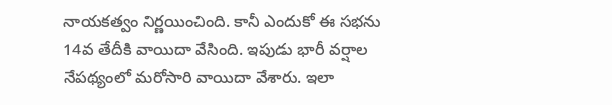నాయకత్వం నిర్ణయించింది. కానీ ఎందుకో ఈ సభను 14వ తేదీకి వాయిదా వేసింది. ఇపుడు భారీ వర్షాల నేపథ్యంలో మరోసారి వాయిదా వేశారు. ఇలా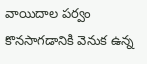వాయిదాల పర్వం కొనసాగడానికి వెనుక ఉన్న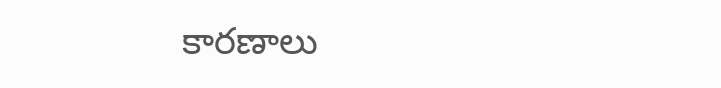కారణాలు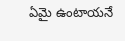ఏమై ఉంటాయనే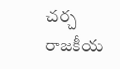చర్చ రాజకీయ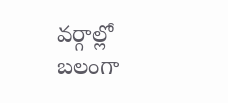వర్గాల్లో బలంగా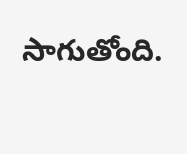సాగుతోంది.